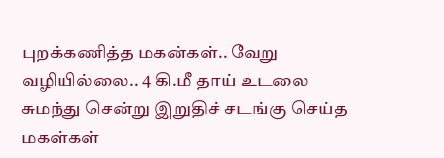புறக்கணித்த மகன்கள்.. வேறு வழியில்லை.. 4 கி.மீ தாய் உடலை சுமந்து சென்று இறுதிச் சடங்கு செய்த மகள்கள்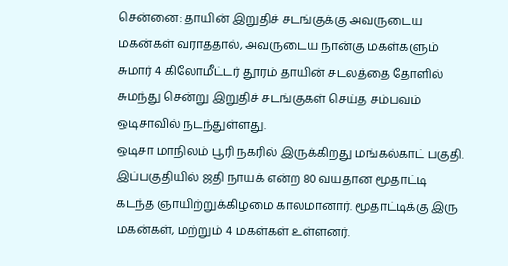சென்னை: தாயின் இறுதிச் சடங்குக்கு அவருடைய மகன்கள் வராததால், அவருடைய நான்கு மகள்களும் சுமார் 4 கிலோமீட்டர் தூரம் தாயின் சடலத்தை தோளில் சுமந்து சென்று இறுதிச் சடங்குகள் செய்த சம்பவம் ஒடிசாவில் நடந்துள்ளது.
ஒடிசா மாநிலம் பூரி நகரில் இருக்கிறது மங்கல்காட் பகுதி. இப்பகுதியில் ஜதி நாயக் என்ற 80 வயதான மூதாட்டி கடந்த ஞாயிற்றுக்கிழமை காலமானார். மூதாட்டிக்கு இரு மகன்கள், மற்றும் 4 மகள்கள் உள்ளனர்.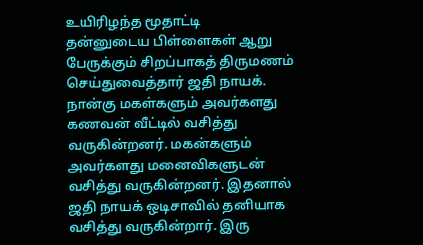உயிரிழந்த மூதாட்டி
தன்னுடைய பிள்ளைகள் ஆறு பேருக்கும் சிறப்பாகத் திருமணம் செய்துவைத்தார் ஜதி நாயக். நான்கு மகள்களும் அவர்களது கணவன் வீட்டில் வசித்து வருகின்றனர். மகன்களும் அவர்களது மனைவிகளுடன் வசித்து வருகின்றனர். இதனால் ஜதி நாயக் ஒடிசாவில் தனியாக வசித்து வருகின்றார். இரு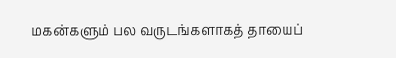மகன்களும் பல வருடங்களாகத் தாயைப்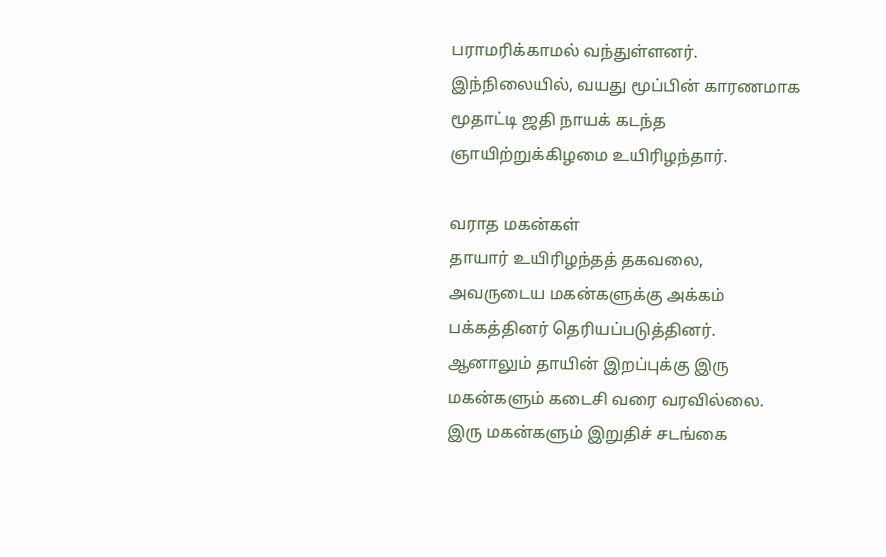பராமரிக்காமல் வந்துள்ளனர். இந்நிலையில், வயது மூப்பின் காரணமாக மூதாட்டி ஜதி நாயக் கடந்த ஞாயிற்றுக்கிழமை உயிரிழந்தார்.

வராத மகன்கள்
தாயார் உயிரிழந்தத் தகவலை, அவருடைய மகன்களுக்கு அக்கம் பக்கத்தினர் தெரியப்படுத்தினர். ஆனாலும் தாயின் இறப்புக்கு இரு மகன்களும் கடைசி வரை வரவில்லை. இரு மகன்களும் இறுதிச் சடங்கை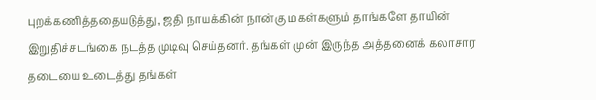புறக்கணித்ததையடுத்து, ஜதி நாயக்கின் நான்கு மகள்களும் தாங்களே தாயின் இறுதிச்சடங்கை நடத்த முடிவு செய்தனர். தங்கள் முன் இருந்த அத்தனைக் கலாசார தடையை உடைத்து தங்கள்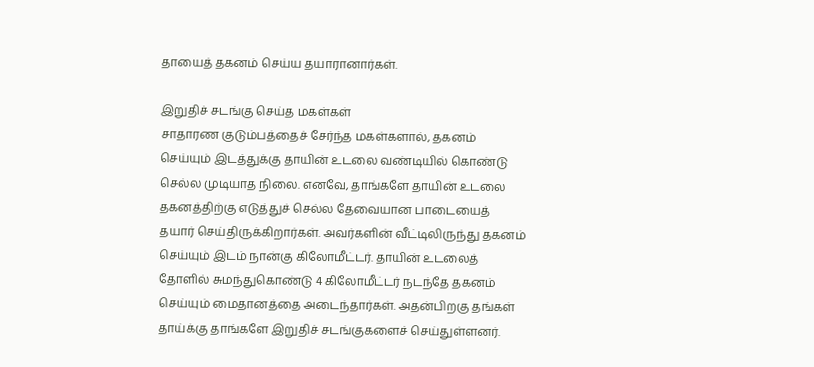தாயைத் தகனம் செய்ய தயாரானார்கள்.

இறுதிச் சடங்கு செய்த மகள்கள்
சாதாரண குடும்பத்தைச் சேர்ந்த மகள்களால், தகனம் செய்யும் இடத்துக்கு தாயின் உடலை வண்டியில் கொண்டு செல்ல முடியாத நிலை. எனவே, தாங்களே தாயின் உடலை தகனத்திற்கு எடுத்துச் செல்ல தேவையான பாடையைத் தயார் செய்திருக்கிறார்கள். அவர்களின் வீட்டிலிருந்து தகனம் செய்யும் இடம் நான்கு கிலோமீட்டர். தாயின் உடலைத் தோளில் சுமந்துகொண்டு 4 கிலோமீட்டர் நடந்தே தகனம் செய்யும் மைதானத்தை அடைந்தார்கள். அதன்பிறகு தங்கள் தாய்க்கு தாங்களே இறுதிச் சடங்குகளைச் செய்துள்ளனர்.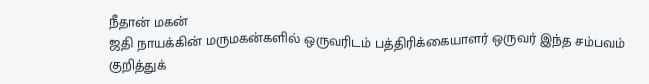நீதான் மகன்
ஜதி நாயக்கின் மருமகன்களில் ஒருவரிடம் பத்திரிக்கையாளர் ஒருவர் இந்த சம்பவம் குறித்துக்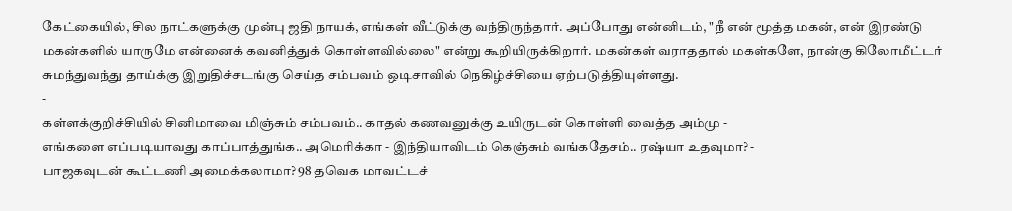கேட்கையில், சில நாட்களுக்கு முன்பு ஜதி நாயக், எங்கள் வீட்டுக்கு வந்திருந்தார். அப்போது என்னிடம், "நீ என் மூத்த மகன், என் இரண்டு மகன்களில் யாருமே என்னைக் கவனித்துக் கொள்ளவில்லை" என்று கூறியிருக்கிறார். மகன்கள் வராததால் மகள்களே, நான்கு கிலோமீட்டர் சுமந்துவந்து தாய்க்கு இறுதிச்சடங்கு செய்த சம்பவம் ஒடிசாவில் நெகிழ்ச்சியை ஏற்படுத்தியுள்ளது.
-
கள்ளக்குறிச்சியில் சினிமாவை மிஞ்சும் சம்பவம்.. காதல் கணவனுக்கு உயிருடன் கொள்ளி வைத்த அம்மு -
எங்களை எப்படியாவது காப்பாத்துங்க.. அமெரிக்கா - இந்தியாவிடம் கெஞ்சும் வங்கதேசம்.. ரஷ்யா உதவுமா? -
பாஜகவுடன் கூட்டணி அமைக்கலாமா? 98 தவெக மாவட்டச்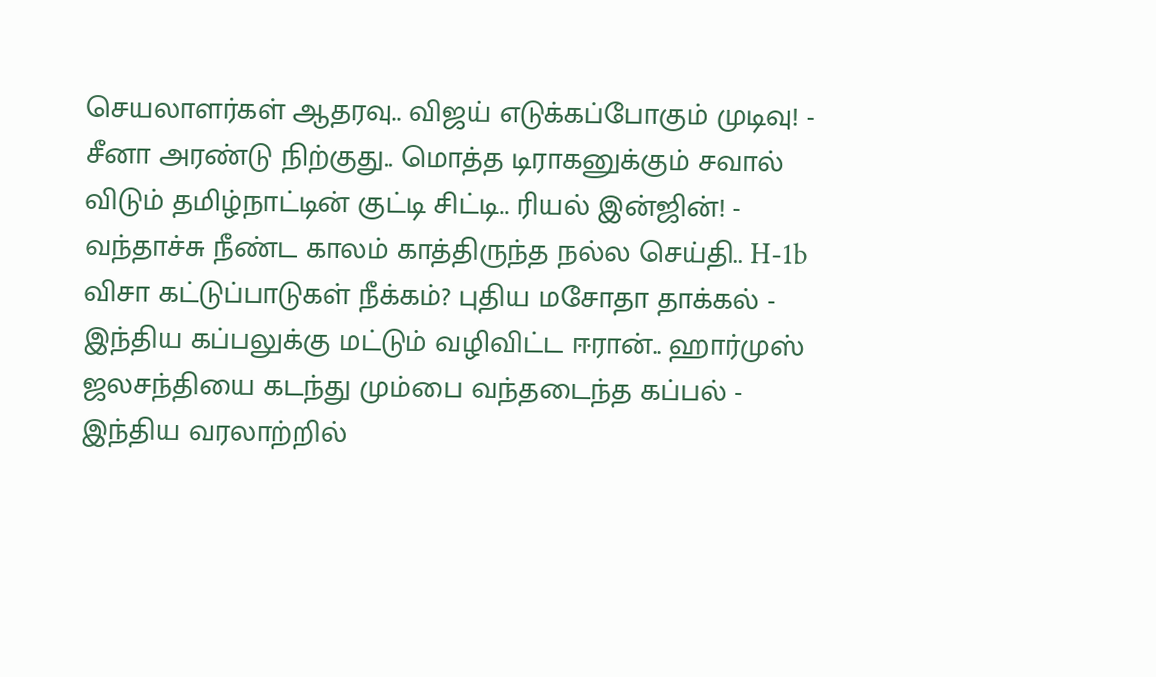செயலாளர்கள் ஆதரவு.. விஜய் எடுக்கப்போகும் முடிவு! -
சீனா அரண்டு நிற்குது.. மொத்த டிராகனுக்கும் சவால் விடும் தமிழ்நாட்டின் குட்டி சிட்டி.. ரியல் இன்ஜின்! -
வந்தாச்சு நீண்ட காலம் காத்திருந்த நல்ல செய்தி.. H-1b விசா கட்டுப்பாடுகள் நீக்கம்? புதிய மசோதா தாக்கல் -
இந்திய கப்பலுக்கு மட்டும் வழிவிட்ட ஈரான்.. ஹார்முஸ் ஜலசந்தியை கடந்து மும்பை வந்தடைந்த கப்பல் -
இந்திய வரலாற்றில்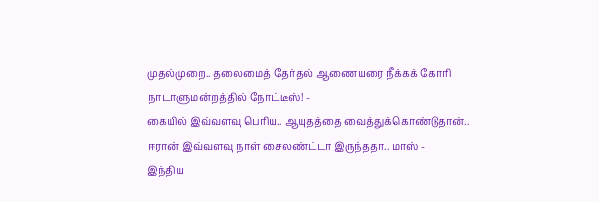முதல்முறை.. தலைமைத் தேர்தல் ஆணையரை நீக்கக் கோரி நாடாளுமன்றத்தில் நோட்டீஸ்! -
கையில் இவ்வளவு பெரிய.. ஆயுதத்தை வைத்துக்கொண்டுதான்.. ஈரான் இவ்வளவு நாள் சைலண்ட்டா இருந்ததா.. மாஸ் -
இந்திய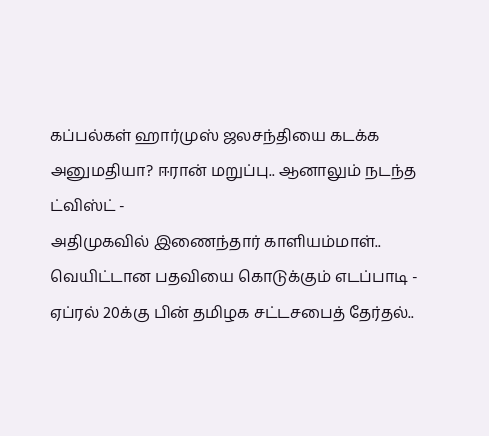கப்பல்கள் ஹார்முஸ் ஜலசந்தியை கடக்க அனுமதியா? ஈரான் மறுப்பு.. ஆனாலும் நடந்த ட்விஸ்ட் -
அதிமுகவில் இணைந்தார் காளியம்மாள்.. வெயிட்டான பதவியை கொடுக்கும் எடப்பாடி -
ஏப்ரல் 20க்கு பின் தமிழக சட்டசபைத் தேர்தல்..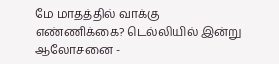மே மாதத்தில் வாக்கு எண்ணிக்கை? டெல்லியில் இன்று ஆலோசனை -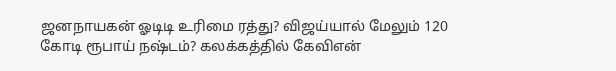ஜனநாயகன் ஓடிடி உரிமை ரத்து? விஜய்யால் மேலும் 120 கோடி ரூபாய் நஷ்டம்? கலக்கத்தில் கேவிஎன்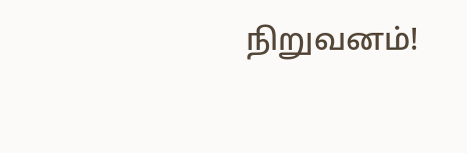நிறுவனம்!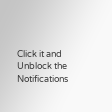Click it and Unblock the Notifications